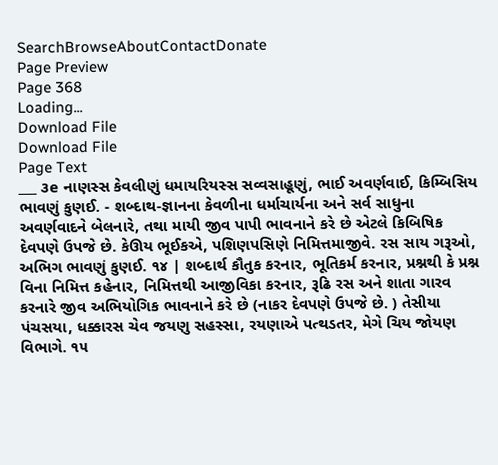SearchBrowseAboutContactDonate
Page Preview
Page 368
Loading...
Download File
Download File
Page Text
___ ૩e નાણસ્સ કેવલીણું ધમાયરિયસ્સ સવ્વસાહૂણું, ભાઈ અવર્ણવાઈ, કિમ્બિસિય ભાવણું કુણઈ. - શબ્દાથ-જ્ઞાનના કેવળીના ધર્માચાર્યના અને સર્વ સાધુના અવર્ણવાદને બેલનારે, તથા માયી જીવ પાપી ભાવનાને કરે છે એટલે કિબિષિક દેવપણે ઉપજે છે. કેઊય ભૂઈકએ, પશિણપસિણે નિમિત્તમાજીવે. રસ સાય ગરૂઓ, અભિગ ભાવણું કુણઈ. ૧૪ | શબ્દાર્થ કૌતુક કરનાર, ભૂતિકર્મ કરનાર, પ્રશ્નથી કે પ્રશ્ન વિના નિમિત્ત કહેનાર, નિમિત્તથી આજીવિકા કરનાર, રૂઢિ રસ અને શાતા ગારવ કરનારે જીવ અભિયોગિક ભાવનાને કરે છે (નાકર દેવપણે ઉપજે છે. ) તેસીયા પંચસયા, ધક્કારસ ચેવ જયણુ સહસ્સા, રયણાએ પત્થડતર, મેગે ચિય જોયણ વિભાગે. ૧૫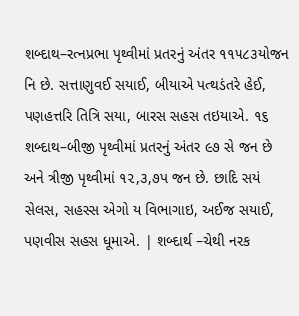શબ્દાથ–રત્નપ્રભા પૃથ્વીમાં પ્રતરનું અંતર ૧૧૫૮૩યોજન નિ છે. સત્તાણુવઈ સયાઈ, બીયાએ પત્થડંતરે હેઈ, પણહત્તરિ તિત્રિ સયા, બારસ સહસ તઇયાએ. ૧૬ શબ્દાથ–બીજી પૃથ્વીમાં પ્રતરનું અંતર ૯૭ સે જન છે અને ત્રીજી પૃથ્વીમાં ૧૨,૩,૭પ જન છે. છાદિ સયં સેલસ, સહસ્સ એગો ય વિભાગાઇ, અઈજ સયાઈ, પણવીસ સહસ ધૂમાએ. | શબ્દાર્થ –ચેથી નરક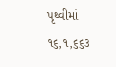પૃથ્વીમાં ૧૬,૧,૬૬૩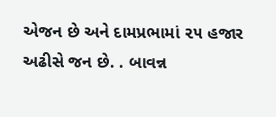એજન છે અને દામપ્રભામાં ૨૫ હજાર અઢીસે જન છે. . બાવન્ન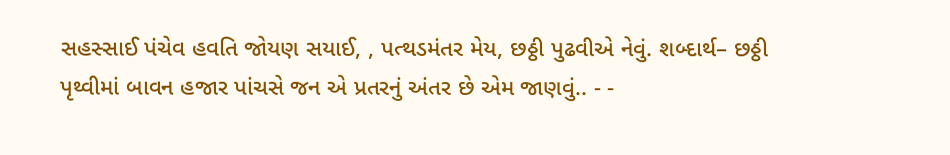સહસ્સાઈ પંચેવ હવતિ જોયણ સયાઈ, , પત્થડમંતર મેય, છઠ્ઠી પુઢવીએ નેવું. શબ્દાર્થ– છઠ્ઠી પૃથ્વીમાં બાવન હજાર પાંચસે જન એ પ્રતરનું અંતર છે એમ જાણવું.. - -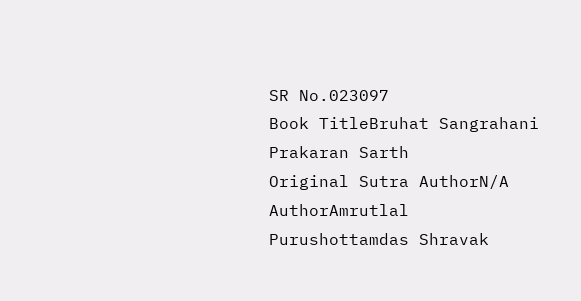SR No.023097
Book TitleBruhat Sangrahani Prakaran Sarth
Original Sutra AuthorN/A
AuthorAmrutlal Purushottamdas Shravak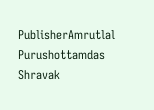PublisherAmrutlal Purushottamdas Shravak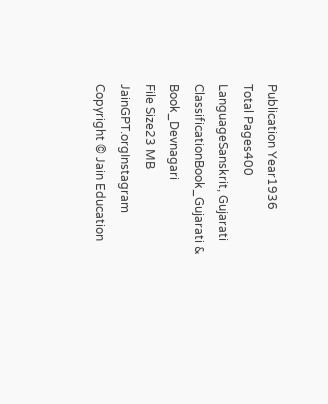Publication Year1936
Total Pages400
LanguageSanskrit, Gujarati
ClassificationBook_Gujarati & Book_Devnagari
File Size23 MB
JainGPT.orgInstagram
Copyright © Jain Education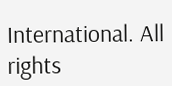International. All rights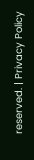reserved. | Privacy Policy